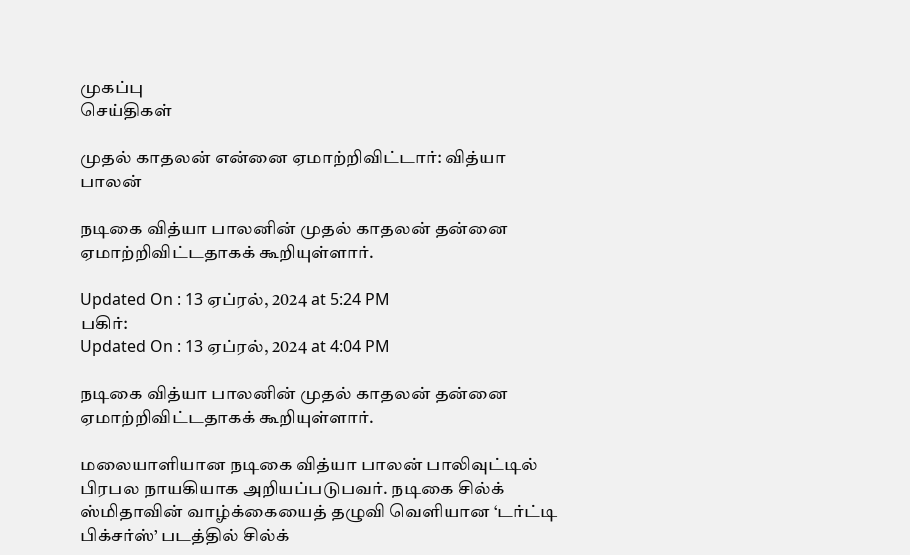முகப்பு
செய்திகள்

முதல் காதலன் என்னை ஏமாற்றிவிட்டார்: வித்யா பாலன்

நடிகை வித்யா பாலனின் முதல் காதலன் தன்னை ஏமாற்றிவிட்டதாகக் கூறியுள்ளார்.

Updated On : 13 ஏப்ரல், 2024 at 5:24 PM
பகிர்:
Updated On : 13 ஏப்ரல், 2024 at 4:04 PM

நடிகை வித்யா பாலனின் முதல் காதலன் தன்னை ஏமாற்றிவிட்டதாகக் கூறியுள்ளார்.

மலையாளியான நடிகை வித்யா பாலன் பாலிவுட்டில் பிரபல நாயகியாக அறியப்படுபவர். நடிகை சில்க் ஸ்மிதாவின் வாழ்க்கையைத் தழுவி வெளியான ‘டர்ட்டி பிக்சர்ஸ்’ படத்தில் சில்க்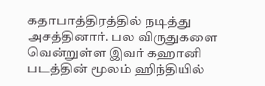கதாபாத்திரத்தில் நடித்து அசத்தினார். பல விருதுகளை வென்றுள்ள இவர் கஹானி படத்தின் மூலம் ஹிந்தியில்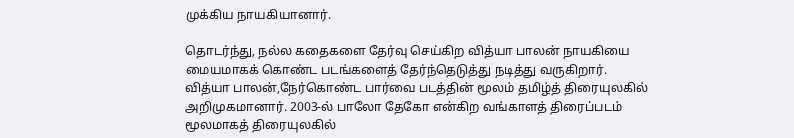முக்கிய நாயகியானார்.

தொடர்ந்து, நல்ல கதைகளை தேர்வு செய்கிற வித்யா பாலன் நாயகியை மையமாகக் கொண்ட படங்களைத் தேர்ந்தெடுத்து நடித்து வருகிறார். வித்யா பாலன்,நேர்கொண்ட பார்வை படத்தின் மூலம் தமிழ்த் திரையுலகில் அறிமுகமானார். 2003-ல் பாலோ தேகோ என்கிற வங்காளத் திரைப்படம் மூலமாகத் திரையுலகில்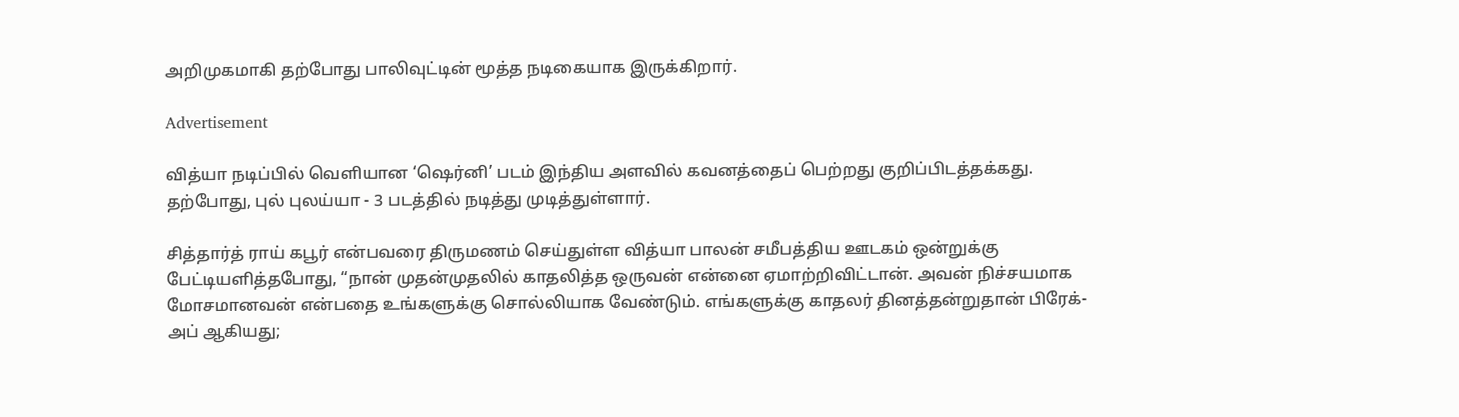அறிமுகமாகி தற்போது பாலிவுட்டின் மூத்த நடிகையாக இருக்கிறார்.

Advertisement

வித்யா நடிப்பில் வெளியான ‘ஷெர்னி’ படம் இந்திய அளவில் கவனத்தைப் பெற்றது குறிப்பிடத்தக்கது. தற்போது, புல் புலய்யா - 3 படத்தில் நடித்து முடித்துள்ளார்.

சித்தார்த் ராய் கபூர் என்பவரை திருமணம் செய்துள்ள வித்யா பாலன் சமீபத்திய ஊடகம் ஒன்றுக்கு பேட்டியளித்தபோது, “நான் முதன்முதலில் காதலித்த ஒருவன் என்னை ஏமாற்றிவிட்டான். அவன் நிச்சயமாக மோசமானவன் என்பதை உங்களுக்கு சொல்லியாக வேண்டும். எங்களுக்கு காதலர் தினத்தன்றுதான் பிரேக்-அப் ஆகியது;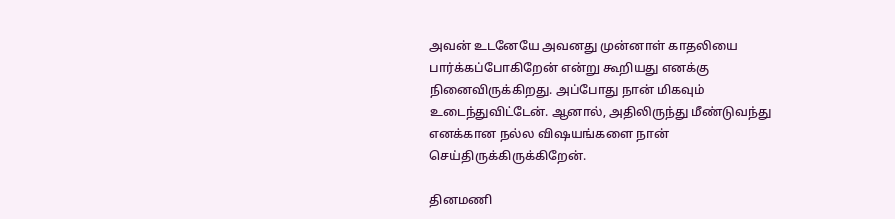அவன் உடனேயே அவனது முன்னாள் காதலியை பார்க்கப்போகிறேன் என்று கூறியது எனக்கு நினைவிருக்கிறது. அப்போது நான் மிகவும் உடைந்துவிட்டேன். ஆனால், அதிலிருந்து மீண்டுவந்து எனக்கான நல்ல விஷயங்களை நான் செய்திருக்கிருக்கிறேன்.

தினமணி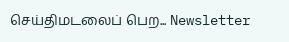செய்திமடலைப் பெற... Newsletter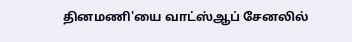தினமணி'யை வாட்ஸ்ஆப் சேனலில்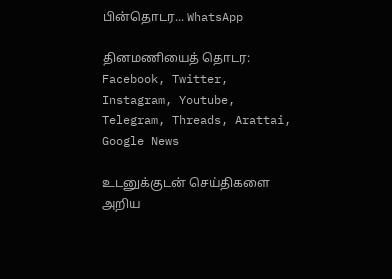பின்தொடர... WhatsApp

தினமணியைத் தொடர: Facebook, Twitter, Instagram, Youtube, Telegram, Threads, Arattai, Google News

உடனுக்குடன் செய்திகளை அறிய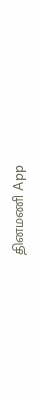தினமணி App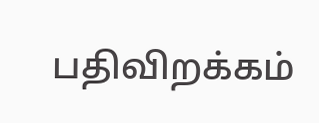பதிவிறக்கம்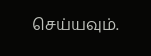செய்யவும்.